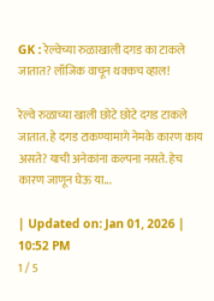GK : रेल्वेच्या रुळाखाली दगड का टाकले जातात? लॉजिक वाचून थक्कच व्हाल!

रेल्वे रुळाच्या खाली छोटे छोटे दगड टाकले जातात. हे दगड टाकण्यामागे नेमके कारण काय असते? याची अनेकांना कल्पना नसते. हेच कारण जाणून घेऊ या...

| Updated on: Jan 01, 2026 | 10:52 PM
1 / 5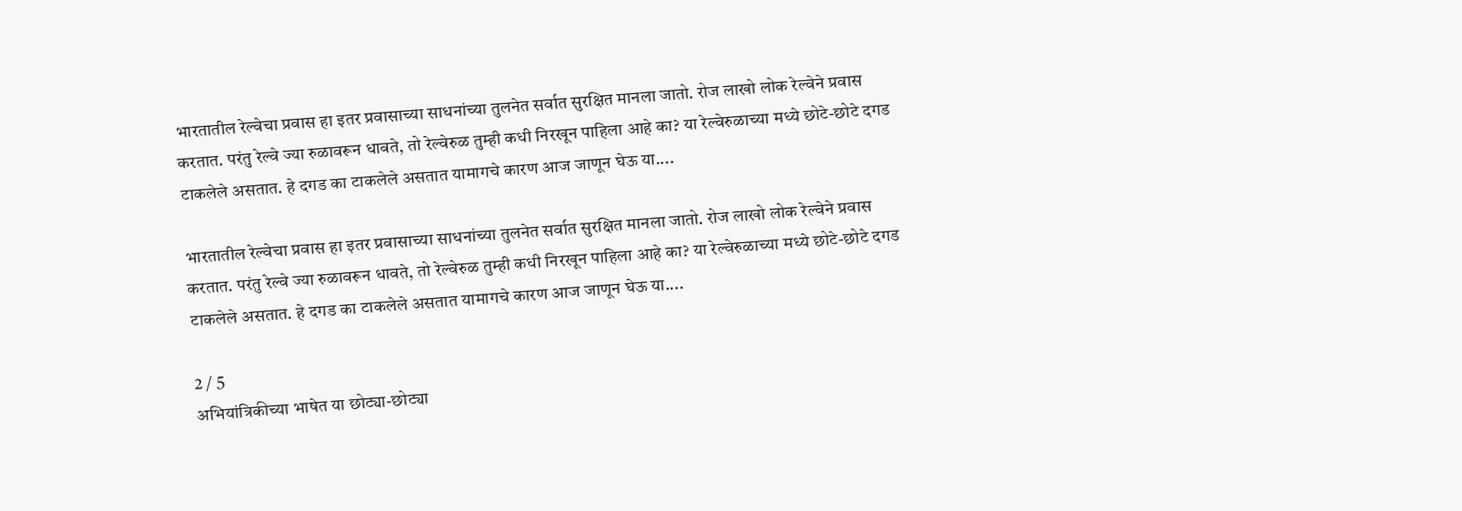भारतातील रेल्वेचा प्रवास हा इतर प्रवासाच्या साधनांच्या तुलनेत सर्वात सुरक्षित मानला जातो. रोज लाखो लोक रेल्वेने प्रवास करतात. परंतु रेल्वे ज्या रुळावरून धावते, तो रेल्वेरुळ तुम्ही कधी निरखून पाहिला आहे का? या रेल्वेरुळाच्या मध्ये छोटे-छोटे दगड टाकलेले असतात. हे दगड का टाकलेले असतात यामागचे कारण आज जाणून घेऊ या....

भारतातील रेल्वेचा प्रवास हा इतर प्रवासाच्या साधनांच्या तुलनेत सर्वात सुरक्षित मानला जातो. रोज लाखो लोक रेल्वेने प्रवास करतात. परंतु रेल्वे ज्या रुळावरून धावते, तो रेल्वेरुळ तुम्ही कधी निरखून पाहिला आहे का? या रेल्वेरुळाच्या मध्ये छोटे-छोटे दगड टाकलेले असतात. हे दगड का टाकलेले असतात यामागचे कारण आज जाणून घेऊ या....

2 / 5
अभियांत्रिकीच्या भाषेत या छोट्या-छोट्या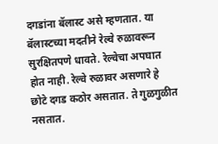दगडांना बॅलास्ट असे म्हणतात. या बॅलास्टच्या मदतीने रेल्वे रुळावरून सुरक्षितपणे धावते. रेल्वेचा अपघात होत नाही. रेल्वे रुळावर असणारे हे छोटे दगड कठोर असतात. ते गुळगुळीत नसतात.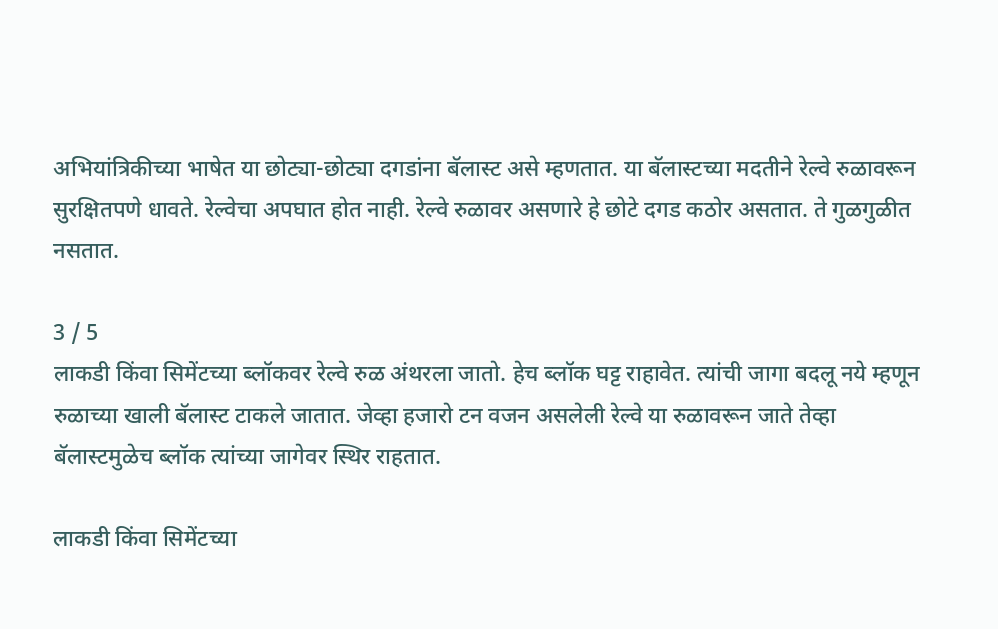अभियांत्रिकीच्या भाषेत या छोट्या-छोट्या दगडांना बॅलास्ट असे म्हणतात. या बॅलास्टच्या मदतीने रेल्वे रुळावरून सुरक्षितपणे धावते. रेल्वेचा अपघात होत नाही. रेल्वे रुळावर असणारे हे छोटे दगड कठोर असतात. ते गुळगुळीत नसतात.

3 / 5
लाकडी किंवा सिमेंटच्या ब्लॉकवर रेल्वे रुळ अंथरला जातो. हेच ब्लॉक घट्ट राहावेत. त्यांची जागा बदलू नये म्हणून रुळाच्या खाली बॅलास्ट टाकले जातात. जेव्हा हजारो टन वजन असलेली रेल्वे या रुळावरून जाते तेव्हा बॅलास्टमुळेच ब्लॉक त्यांच्या जागेवर स्थिर राहतात.

लाकडी किंवा सिमेंटच्या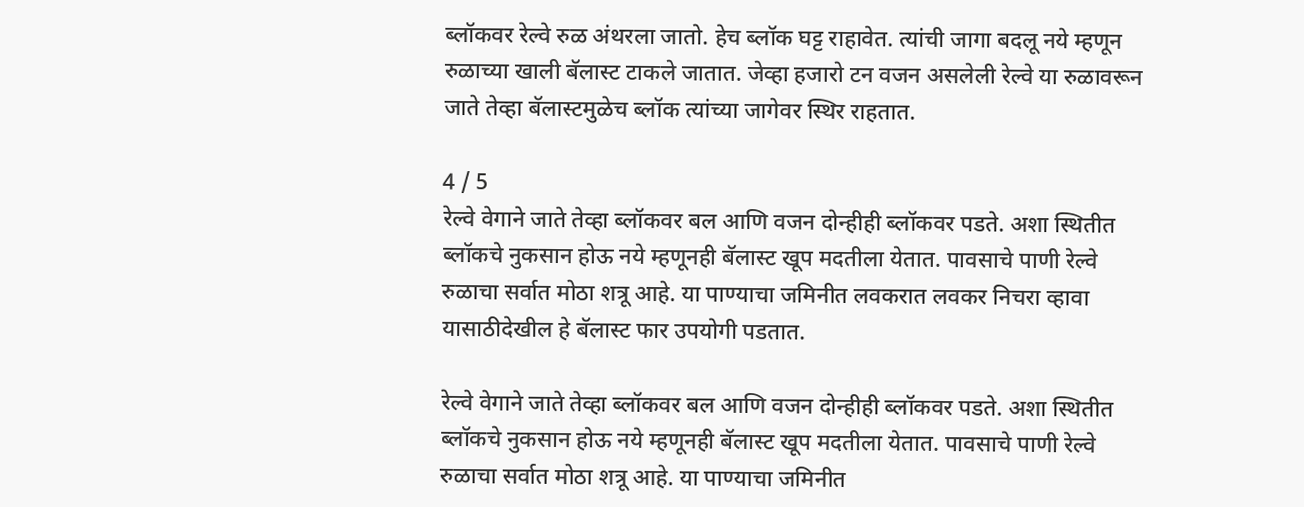ब्लॉकवर रेल्वे रुळ अंथरला जातो. हेच ब्लॉक घट्ट राहावेत. त्यांची जागा बदलू नये म्हणून रुळाच्या खाली बॅलास्ट टाकले जातात. जेव्हा हजारो टन वजन असलेली रेल्वे या रुळावरून जाते तेव्हा बॅलास्टमुळेच ब्लॉक त्यांच्या जागेवर स्थिर राहतात.

4 / 5
रेल्वे वेगाने जाते तेव्हा ब्लॉकवर बल आणि वजन दोन्हीही ब्लॉकवर पडते. अशा स्थितीत ब्लॉकचे नुकसान होऊ नये म्हणूनही बॅलास्ट खूप मदतीला येतात. पावसाचे पाणी रेल्वे रुळाचा सर्वात मोठा शत्रू आहे. या पाण्याचा जमिनीत लवकरात लवकर निचरा व्हावा यासाठीदेखील हे बॅलास्ट फार उपयोगी पडतात.

रेल्वे वेगाने जाते तेव्हा ब्लॉकवर बल आणि वजन दोन्हीही ब्लॉकवर पडते. अशा स्थितीत ब्लॉकचे नुकसान होऊ नये म्हणूनही बॅलास्ट खूप मदतीला येतात. पावसाचे पाणी रेल्वे रुळाचा सर्वात मोठा शत्रू आहे. या पाण्याचा जमिनीत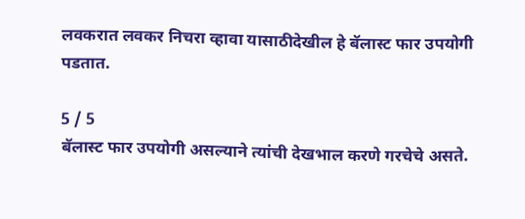लवकरात लवकर निचरा व्हावा यासाठीदेखील हे बॅलास्ट फार उपयोगी पडतात.

5 / 5
बॅलास्ट फार उपयोगी असल्याने त्यांची देखभाल करणे गरचेचे असते.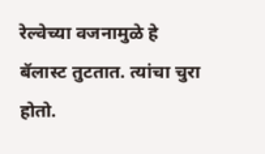रेल्वेच्या वजनामुळे हे बॅलास्ट तुटतात. त्यांचा चुरा होतो.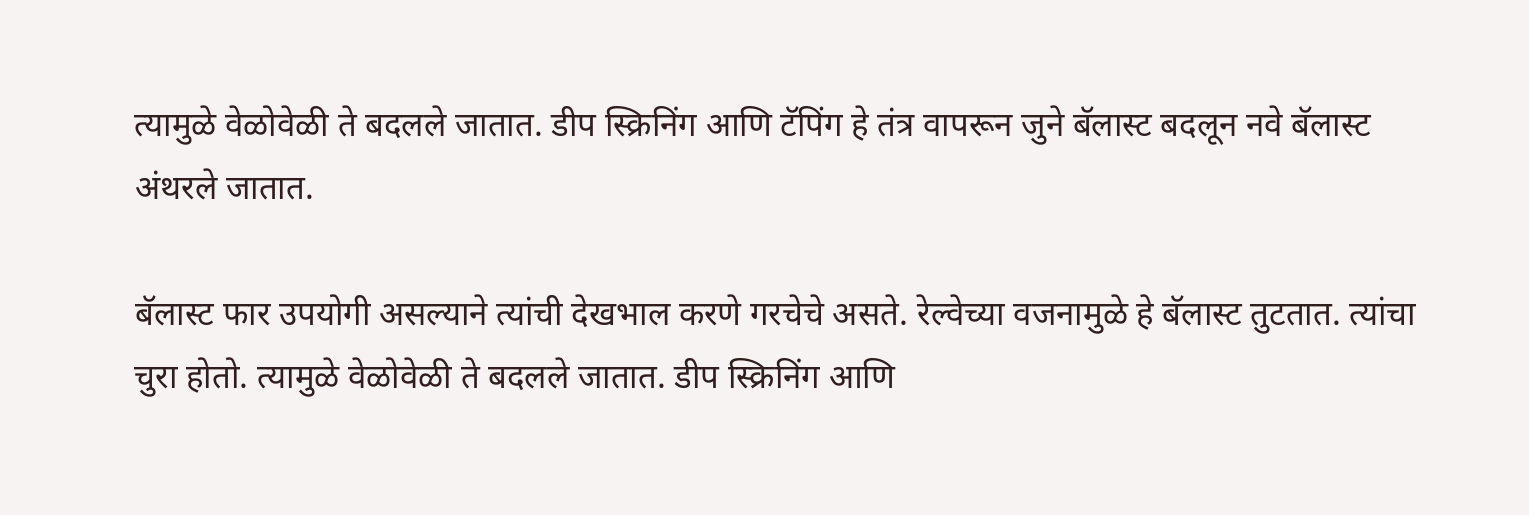त्यामुळे वेळोवेळी ते बदलले जातात. डीप स्क्रिनिंग आणि टॅपिंग हे तंत्र वापरून जुने बॅलास्ट बदलून नवे बॅलास्ट अंथरले जातात.

बॅलास्ट फार उपयोगी असल्याने त्यांची देखभाल करणे गरचेचे असते. रेल्वेच्या वजनामुळे हे बॅलास्ट तुटतात. त्यांचा चुरा होतो. त्यामुळे वेळोवेळी ते बदलले जातात. डीप स्क्रिनिंग आणि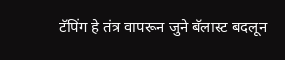टॅपिंग हे तंत्र वापरून जुने बॅलास्ट बदलून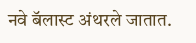नवे बॅलास्ट अंथरले जातात.